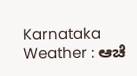Karnataka Weather : ಆಚೆ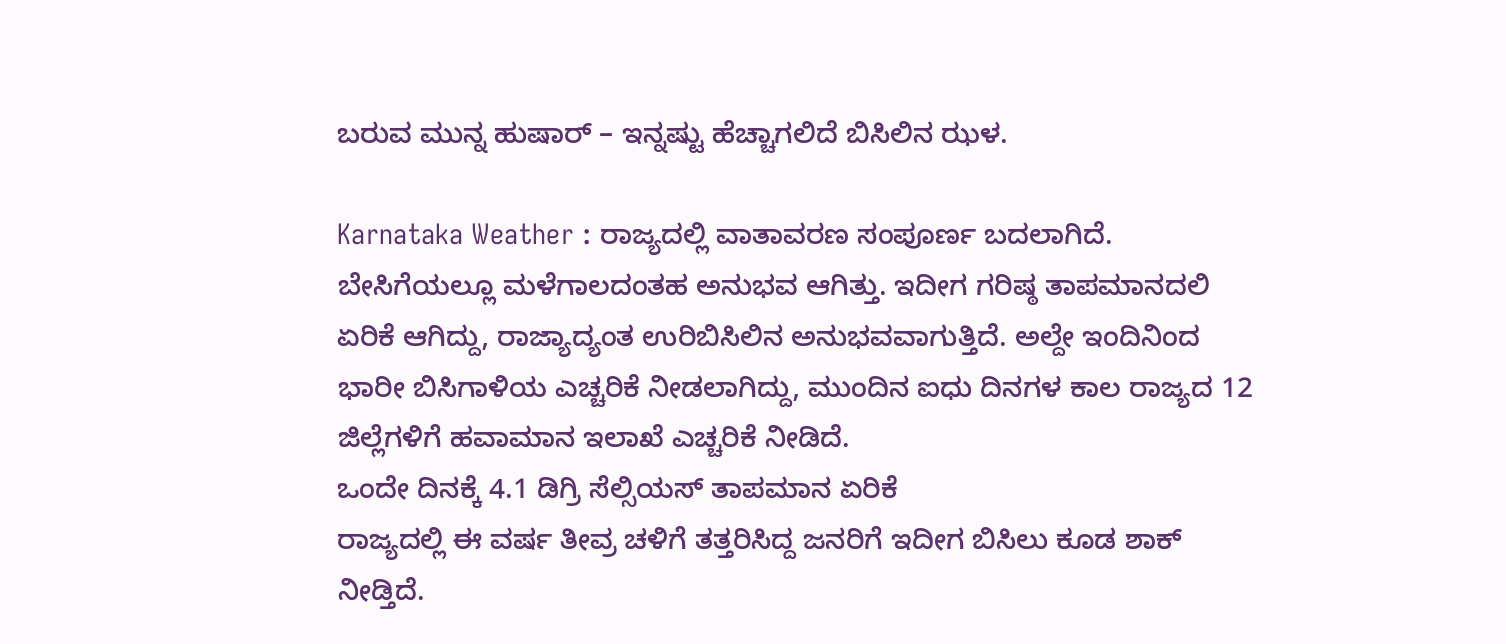ಬರುವ ಮುನ್ನ ಹುಷಾರ್ – ಇನ್ನಷ್ಟು ಹೆಚ್ಚಾಗಲಿದೆ ಬಿಸಿಲಿನ ಝಳ.

Karnataka Weather : ರಾಜ್ಯದಲ್ಲಿ ವಾತಾವರಣ ಸಂಪೂರ್ಣ ಬದಲಾಗಿದೆ. ಬೇಸಿಗೆಯಲ್ಲೂ ಮಳೆಗಾಲದಂತಹ ಅನುಭವ ಆಗಿತ್ತು. ಇದೀಗ ಗರಿಷ್ಠ ತಾಪಮಾನದಲಿ ಏರಿಕೆ ಆಗಿದ್ದು, ರಾಜ್ಯಾದ್ಯಂತ ಉರಿಬಿಸಿಲಿನ ಅನುಭವವಾಗುತ್ತಿದೆ. ಅಲ್ದೇ ಇಂದಿನಿಂದ ಭಾರೀ ಬಿಸಿಗಾಳಿಯ ಎಚ್ಚರಿಕೆ ನೀಡಲಾಗಿದ್ದು, ಮುಂದಿನ ಐಧು ದಿನಗಳ ಕಾಲ ರಾಜ್ಯದ 12 ಜಿಲ್ಲೆಗಳಿಗೆ ಹವಾಮಾನ ಇಲಾಖೆ ಎಚ್ಚರಿಕೆ ನೀಡಿದೆ.
ಒಂದೇ ದಿನಕ್ಕೆ 4.1 ಡಿಗ್ರಿ ಸೆಲ್ಸಿಯಸ್ ತಾಪಮಾನ ಏರಿಕೆ
ರಾಜ್ಯದಲ್ಲಿ ಈ ವರ್ಷ ತೀವ್ರ ಚಳಿಗೆ ತತ್ತರಿಸಿದ್ದ ಜನರಿಗೆ ಇದೀಗ ಬಿಸಿಲು ಕೂಡ ಶಾಕ್ ನೀಡ್ತಿದೆ.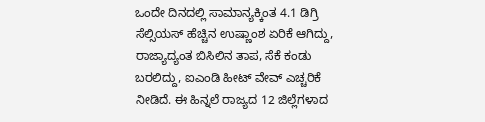ಒಂದೇ ದಿನದಲ್ಲಿ ಸಾಮಾನ್ಯಕ್ಕಿಂತ 4.1 ಡಿಗ್ರಿ ಸೆಲ್ಸಿಯಸ್ ಹೆಚ್ಚಿನ ಉಷ್ಣಾಂಶ ಏರಿಕೆ ಆಗಿದ್ದು, ರಾಜ್ಯಾದ್ಯಂತ ಬಿಸಿಲಿನ ತಾಪ, ಸೆಕೆ ಕಂಡು ಬರಲಿದ್ದು, ಐಎಂಡಿ ಹೀಟ್ ವೇವ್ ಎಚ್ಚರಿಕೆ ನೀಡಿದೆ. ಈ ಹಿನ್ನಲೆ ರಾಜ್ಯದ 12 ಜಿಲ್ಲೆಗಳಾದ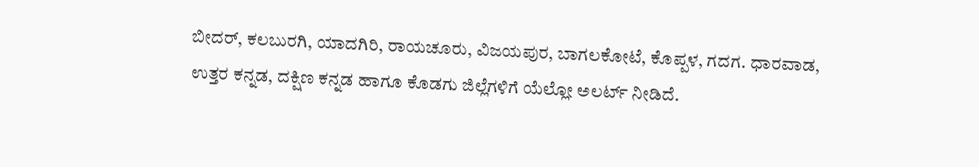ಬೀದರ್, ಕಲಬುರಗಿ, ಯಾದಗಿರಿ, ರಾಯಚೂರು, ವಿಜಯಪುರ, ಬಾಗಲಕೋಟೆ, ಕೊಪ್ಪಳ, ಗದಗ. ಧಾರವಾಡ, ಉತ್ತರ ಕನ್ನಡ, ದಕ್ಷಿಣ ಕನ್ನಡ ಹಾಗೂ ಕೊಡಗು ಜಿಲ್ಲೆಗಳಿಗೆ ಯೆಲ್ಲೋ ಅಲರ್ಟ್ ನೀಡಿದೆ.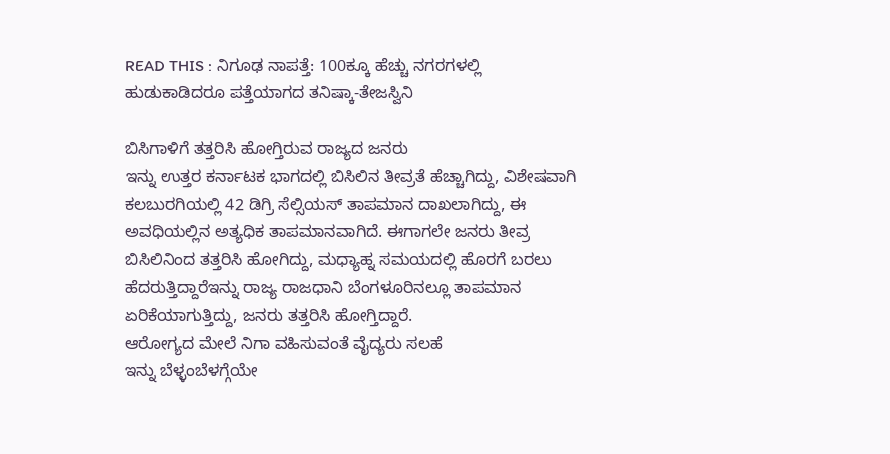READ THIS : ನಿಗೂಢ ನಾಪತ್ತೆ: 100ಕ್ಕೂ ಹೆಚ್ಚು ನಗರಗಳಲ್ಲಿ ಹುಡುಕಾಡಿದರೂ ಪತ್ತೆಯಾಗದ ತನಿಷ್ಕಾ-ತೇಜಸ್ವಿನಿ

ಬಿಸಿಗಾಳಿಗೆ ತತ್ತರಿಸಿ ಹೋಗ್ತಿರುವ ರಾಜ್ಯದ ಜನರು
ಇನ್ನು ಉತ್ತರ ಕರ್ನಾಟಕ ಭಾಗದಲ್ಲಿ ಬಿಸಿಲಿನ ತೀವ್ರತೆ ಹೆಚ್ಚಾಗಿದ್ದು, ವಿಶೇಷವಾಗಿ ಕಲಬುರಗಿಯಲ್ಲಿ 42 ಡಿಗ್ರಿ ಸೆಲ್ಸಿಯಸ್ ತಾಪಮಾನ ದಾಖಲಾಗಿದ್ದು, ಈ ಅವಧಿಯಲ್ಲಿನ ಅತ್ಯಧಿಕ ತಾಪಮಾನವಾಗಿದೆ. ಈಗಾಗಲೇ ಜನರು ತೀವ್ರ ಬಿಸಿಲಿನಿಂದ ತತ್ತರಿಸಿ ಹೋಗಿದ್ದು, ಮಧ್ಯಾಹ್ನ ಸಮಯದಲ್ಲಿ ಹೊರಗೆ ಬರಲು ಹೆದರುತ್ತಿದ್ದಾರೆಇನ್ನು ರಾಜ್ಯ ರಾಜಧಾನಿ ಬೆಂಗಳೂರಿನಲ್ಲೂ ತಾಪಮಾನ ಏರಿಕೆಯಾಗುತ್ತಿದ್ದು, ಜನರು ತತ್ತರಿಸಿ ಹೋಗ್ತಿದ್ದಾರೆ.
ಆರೋಗ್ಯದ ಮೇಲೆ ನಿಗಾ ವಹಿಸುವಂತೆ ವೈದ್ಯರು ಸಲಹೆ
ಇನ್ನು ಬೆಳ್ಳಂಬೆಳಗ್ಗೆಯೇ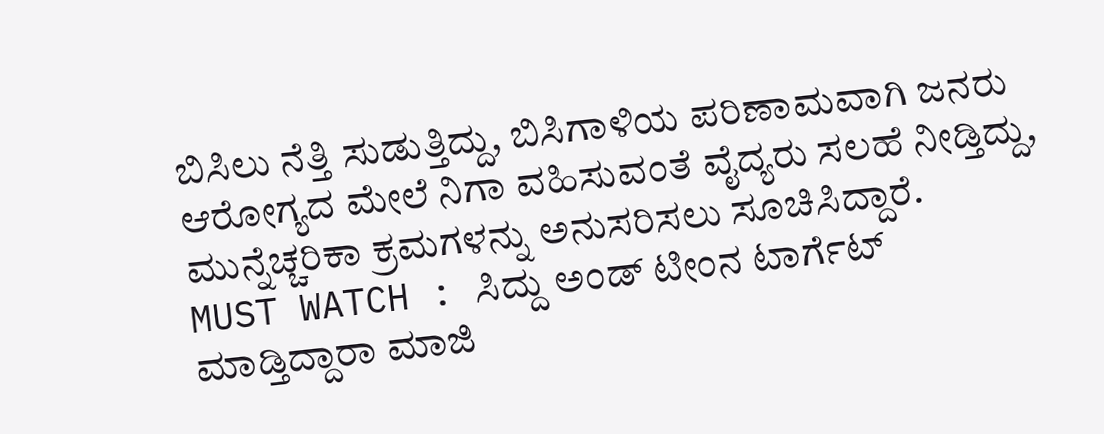ಬಿಸಿಲು ನೆತ್ತಿ ಸುಡುತ್ತಿದ್ದು, ಬಿಸಿಗಾಳಿಯ ಪರಿಣಾಮವಾಗಿ ಜನರು ಆರೋಗ್ಯದ ಮೇಲೆ ನಿಗಾ ವಹಿಸುವಂತೆ ವೈದ್ಯರು ಸಲಹೆ ನೀಡ್ತಿದ್ದು, ಮುನ್ನೆಚ್ಚರಿಕಾ ಕ್ರಮಗಳನ್ನು ಅನುಸರಿಸಲು ಸೂಚಿಸಿದ್ದಾರೆ.
MUST WATCH : ಸಿದ್ದು ಅಂಡ್ ಟೀಂನ ಟಾರ್ಗೆಟ್ ಮಾಡ್ತಿದ್ದಾರಾ ಮಾಜಿ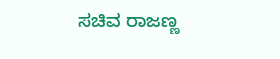ಸಚಿವ ರಾಜಣ್ಣ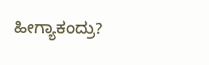ಹೀಗ್ಯಾಕಂದ್ರು?